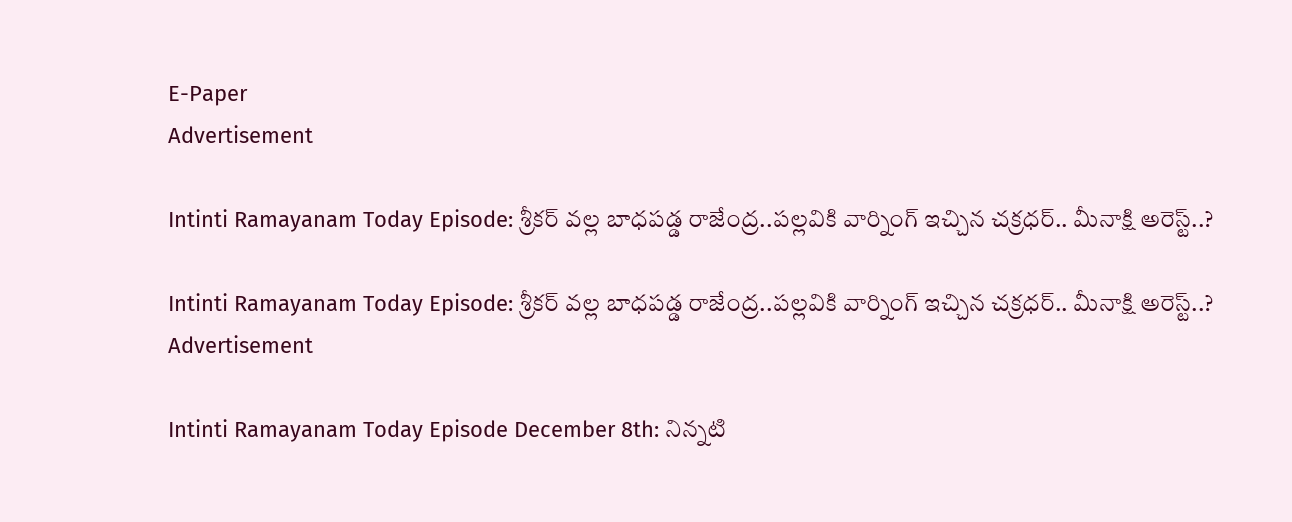E-Paper
Advertisement

Intinti Ramayanam Today Episode: శ్రీకర్ వల్ల బాధపడ్డ రాజేంద్ర..పల్లవికి వార్నింగ్ ఇచ్చిన చక్రధర్.. మీనాక్షి అరెస్ట్..?

Intinti Ramayanam Today Episode: శ్రీకర్ వల్ల బాధపడ్డ రాజేంద్ర..పల్లవికి వార్నింగ్ ఇచ్చిన చక్రధర్.. మీనాక్షి అరెస్ట్..?
Advertisement

Intinti Ramayanam Today Episode December 8th: నిన్నటి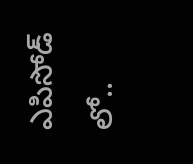ఎపిసోడ్ లో..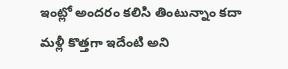ఇంట్లో అందరం కలిసి తింటున్నాం కదా మళ్లీ కొత్తగా ఇదేంటి అని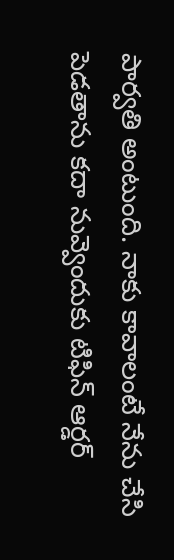పార్వతి అంటుంది. నాకు కావాలంటే నేను చేసి పెడతాను కదా నువ్వెందుకు టిఫిన్ ఆర్డర్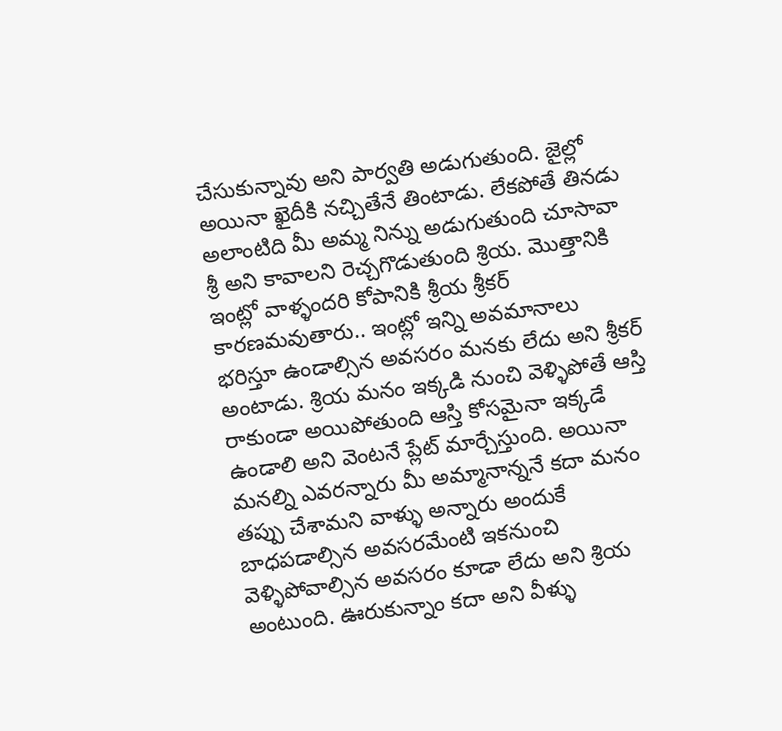చేసుకున్నావు అని పార్వతి అడుగుతుంది. జైల్లో అయినా ఖైదీకి నచ్చితేనే తింటాడు. లేకపోతే తినడు అలాంటిది మీ అమ్మ నిన్ను అడుగుతుంది చూసావా శ్రీ అని కావాలని రెచ్చగొడుతుంది శ్రియ. మొత్తానికి ఇంట్లో వాళ్ళందరి కోపానికి శ్రీయ శ్రీకర్ కారణమవుతారు.. ఇంట్లో ఇన్ని అవమానాలు భరిస్తూ ఉండాల్సిన అవసరం మనకు లేదు అని శ్రీకర్ అంటాడు. శ్రియ మనం ఇక్కడి నుంచి వెళ్ళిపోతే ఆస్తి రాకుండా అయిపోతుంది ఆస్తి కోసమైనా ఇక్కడే ఉండాలి అని వెంటనే ప్లేట్ మార్చేస్తుంది. అయినా మనల్ని ఎవరన్నారు మీ అమ్మానాన్ననే కదా మనం తప్పు చేశామని వాళ్ళు అన్నారు అందుకే బాధపడాల్సిన అవసరమేంటి ఇకనుంచి వెళ్ళిపోవాల్సిన అవసరం కూడా లేదు అని శ్రియ అంటుంది. ఊరుకున్నాం కదా అని వీళ్ళు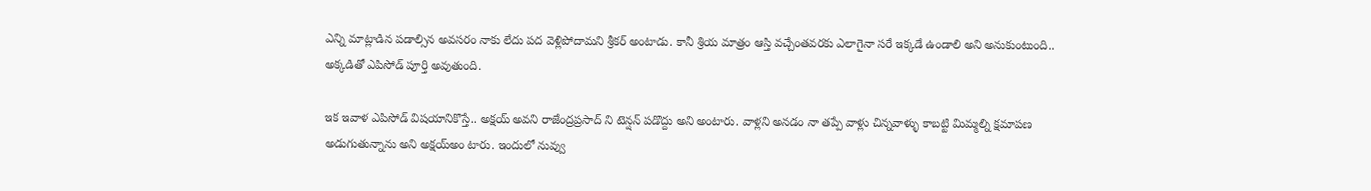ఎన్ని మాట్లాడిన పడాల్సిన అవసరం నాకు లేదు పద వెళ్లిపోదామని శ్రీకర్ అంటాడు. కానీ శ్రియ మాత్రం ఆస్తి వచ్చేంతవరకు ఎలాగైనా సరే ఇక్కడే ఉండాలి అని అనుకుంటుంది.. అక్కడితో ఎపిసోడ్ పూర్తి అవుతుంది.

ఇక ఇవాళ ఎపిసోడ్ విషయానికొస్తే.. అక్షయ్ అవని రాజేంద్రప్రసాద్ ని టెన్షన్ పడొద్దు అని అంటారు. వాళ్లని అనడం నా తప్పే వాళ్లు చిన్నవాళ్ళు కాబట్టి మిమ్మల్ని క్షమాపణ అడుగుతున్నాను అని అక్షయ్అం టారు. ఇందులో నువ్వు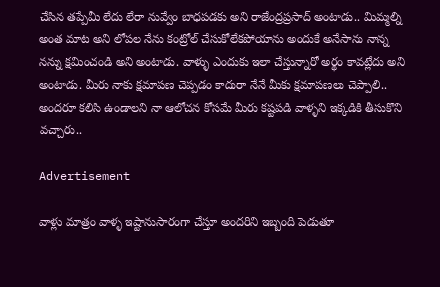చేసిన తప్పేమీ లేదు లేరా నువ్వేం బాధపడకు అని రాజేంద్రప్రసాద్ అంటాడు.. మిమ్మల్ని అంత మాట అని లోపల నేను కంట్రోల్ చేసుకోలేకపోయాను అందుకే అనేసాను నాన్న నన్ను క్షమించండి అని అంటాడు. వాళ్ళు ఎందుకు ఇలా చేస్తున్నారో అర్థం కావట్లేదు అని అంటాడు. మీరు నాకు క్షమాపణ చెప్పడం కాదురా నేనే మీకు క్షమాపణలు చెప్పాలి.. అందరూ కలిసి ఉండాలని నా ఆలోచన కోసమే మీరు కష్టపడి వాళ్ళని ఇక్కడికి తీసుకొని వచ్చారు..

Advertisement

వాళ్లు మాత్రం వాళ్ళ ఇష్టానుసారంగా చేస్తూ అందరిని ఇబ్బంది పెడుతూ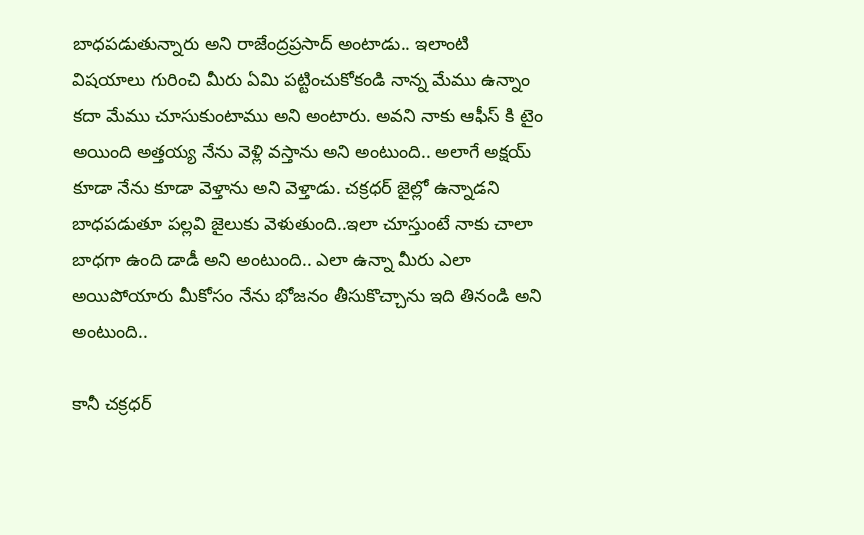బాధపడుతున్నారు అని రాజేంద్రప్రసాద్ అంటాడు.. ఇలాంటి విషయాలు గురించి మీరు ఏమి పట్టించుకోకండి నాన్న మేము ఉన్నాం కదా మేము చూసుకుంటాము అని అంటారు. అవని నాకు ఆఫీస్ కి టైం అయింది అత్తయ్య నేను వెళ్లి వస్తాను అని అంటుంది.. అలాగే అక్షయ్ కూడా నేను కూడా వెళ్తాను అని వెళ్తాడు. చక్రధర్ జైల్లో ఉన్నాడని బాధపడుతూ పల్లవి జైలుకు వెళుతుంది..ఇలా చూస్తుంటే నాకు చాలా బాధగా ఉంది డాడీ అని అంటుంది.. ఎలా ఉన్నా మీరు ఎలా అయిపోయారు మీకోసం నేను భోజనం తీసుకొచ్చాను ఇది తినండి అని అంటుంది..

కానీ చక్రధర్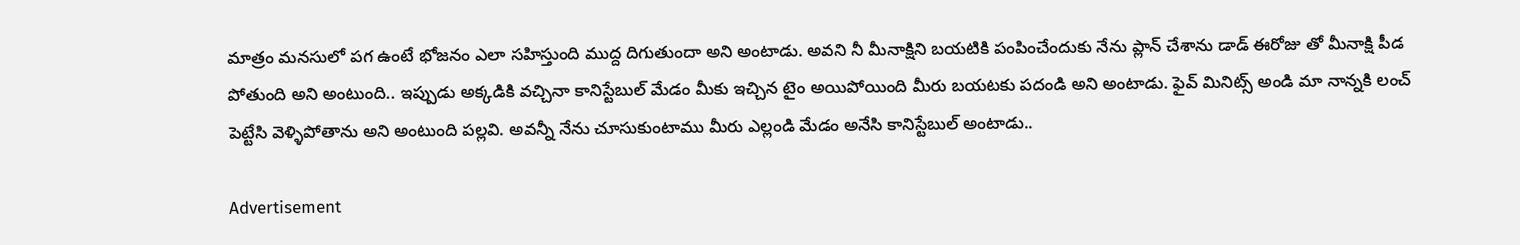మాత్రం మనసులో పగ ఉంటే భోజనం ఎలా సహిస్తుంది ముద్ద దిగుతుందా అని అంటాడు. అవని నీ మీనాక్షిని బయటికి పంపించేందుకు నేను ప్లాన్ చేశాను డాడ్ ఈరోజు తో మీనాక్షి పీడ పోతుంది అని అంటుంది.. ఇప్పుడు అక్కడికి వచ్చినా కానిస్టేబుల్ మేడం మీకు ఇచ్చిన టైం అయిపోయింది మీరు బయటకు పదండి అని అంటాడు. ఫైవ్ మినిట్స్ అండి మా నాన్నకి లంచ్ పెట్టేసి వెళ్ళిపోతాను అని అంటుంది పల్లవి. అవన్నీ నేను చూసుకుంటాము మీరు ఎల్లండి మేడం అనేసి కానిస్టేబుల్ అంటాడు..

Advertisement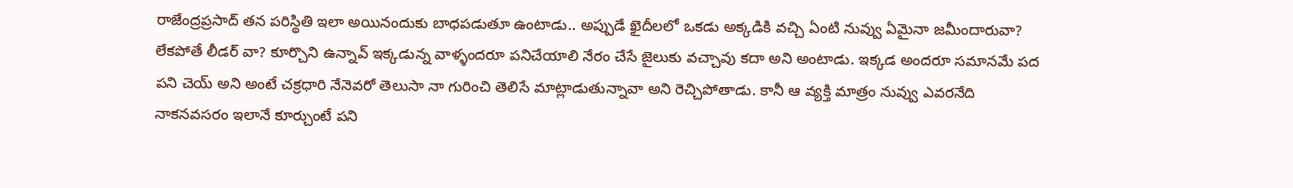రాజేంద్రప్రసాద్ తన పరిస్థితి ఇలా అయినందుకు బాధపడుతూ ఉంటాడు.. అప్పుడే ఖైదీలలో ఒకడు అక్కడికి వచ్చి ఏంటి నువ్వు ఏమైనా జమీందారువా? లేకపోతే లీడర్ వా? కూర్చొని ఉన్నావ్ ఇక్కడున్న వాళ్ళందరూ పనిచేయాలి నేరం చేసే జైలుకు వచ్చావు కదా అని అంటాడు. ఇక్కడ అందరూ సమానమే పద పని చెయ్ అని అంటే చక్రధారి నేనెవరో తెలుసా నా గురించి తెలిసే మాట్లాడుతున్నావా అని రెచ్చిపోతాడు. కానీ ఆ వ్యక్తి మాత్రం నువ్వు ఎవరనేది నాకనవసరం ఇలానే కూర్చుంటే పని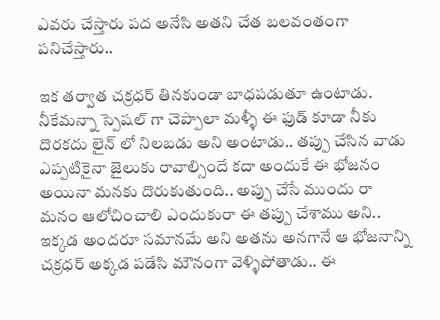ఎవరు చేస్తారు పద అనేసి అతని చేత బలవంతంగా పనిచేస్తారు..

ఇక తర్వాత చక్రధర్ తినకుండా బాధపడుతూ ఉంటాడు. నీకేమన్నా స్పెషల్ గా చెప్పాలా మళ్ళీ ఈ ఫుడ్ కూడా నీకు దొరకదు లైన్ లో నిలబడు అని అంటాడు.. తప్పు చేసిన వాడు ఎప్పటికైనా జైలుకు రావాల్సిందే కదా అందుకే ఈ భోజనం అయినా మనకు దొరుకుతుంది.. అప్పు చేసే ముందు రా మనం ఆలోచించాలి ఎందుకురా ఈ తప్పు చేశాము అని.. ఇక్కడ అందరూ సమానమే అని అతను అనగానే ఆ భోజనాన్ని చక్రధర్ అక్కడ పడేసి మౌనంగా వెళ్ళిపోతాడు.. ఈ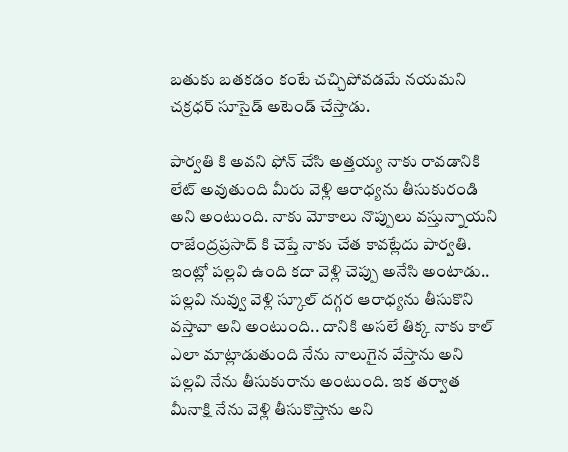బతుకు బతకడం కంటే చచ్చిపోవడమే నయమని చక్రధర్ సూసైడ్ అటెండ్ చేస్తాడు.

పార్వతి కి అవని ఫోన్ చేసి అత్తయ్య నాకు రావడానికి లేట్ అవుతుంది మీరు వెళ్లి ఆరాధ్యను తీసుకురండి అని అంటుంది. నాకు మోకాలు నొప్పులు వస్తున్నాయని రాజేంద్రప్రసాద్ కి చెప్తే నాకు చేత కావట్లేదు పార్వతి. ఇంట్లో పల్లవి ఉంది కదా వెళ్లి చెప్పు అనేసి అంటాడు.. పల్లవి నువ్వు వెళ్లి స్కూల్ దగ్గర ఆరాధ్యను తీసుకొని వస్తావా అని అంటుంది.. దానికి అసలే తిక్క నాకు కాల్ ఎలా మాట్లాడుతుంది నేను నాలుగైన వేస్తాను అని పల్లవి నేను తీసుకురాను అంటుంది. ఇక తర్వాత మీనాక్షి నేను వెళ్లి తీసుకొస్తాను అని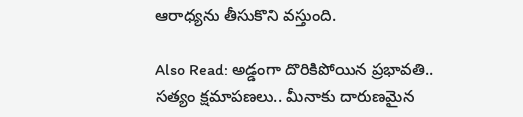ఆరాధ్యను తీసుకొని వస్తుంది.

Also Read: అడ్డంగా దొరికిపోయిన ప్రభావతి.. సత్యం క్షమాపణలు.. మీనాకు దారుణమైన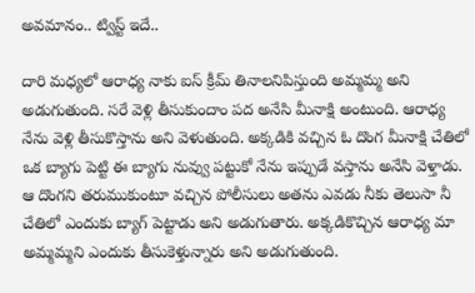అవమానం.. ట్విస్ట్ ఇదే..

దారి మధ్యలో ఆరాధ్య నాకు ఐస్ క్రీమ్ తినాలనిపిస్తుంది అమ్మమ్మ అని అడుగుతుంది. సరే వెళ్లి తీసుకుందాం పద అనేసి మీనాక్షి అంటుంది. ఆరాధ్య నేను వెళ్లి తీసుకొస్తాను అని వెళుతుంది. అక్కడికి వచ్చిన ఓ దొంగ మీనాక్షి చేతిలో ఒక బ్యాగు పెట్టి ఈ బ్యాగు నువ్వు పట్టుకో నేను ఇప్పుడే వస్తాను అనేసి వెళ్తాడు. ఆ దొంగని తరుముకుంటూ వచ్చిన పోలీసులు అతను ఎవడు నీకు తెలుసా నీ చేతిలో ఎందుకు బ్యాగ్ పెట్టాడు అని అడుగుతారు. అక్కడికొచ్చిన ఆరాధ్య మా అమ్మమ్మని ఎందుకు తీసుకెళ్తున్నారు అని అడుగుతుంది.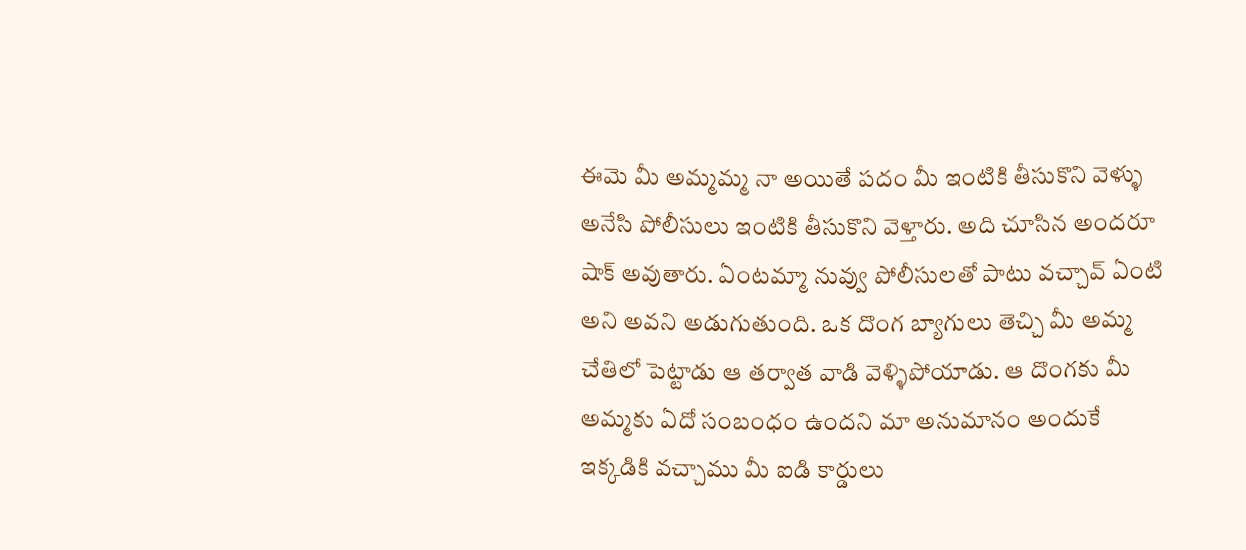ఈమె మీ అమ్మమ్మ నా అయితే పదం మీ ఇంటికి తీసుకొని వెళ్ళు అనేసి పోలీసులు ఇంటికి తీసుకొని వెళ్తారు. అది చూసిన అందరూ షాక్ అవుతారు. ఏంటమ్మా నువ్వు పోలీసులతో పాటు వచ్చావ్ ఏంటి అని అవని అడుగుతుంది. ఒక దొంగ బ్యాగులు తెచ్చి మీ అమ్మ చేతిలో పెట్టాడు ఆ తర్వాత వాడి వెళ్ళిపోయాడు. ఆ దొంగకు మీ అమ్మకు ఏదో సంబంధం ఉందని మా అనుమానం అందుకే ఇక్కడికి వచ్చాము మీ ఐడి కార్డులు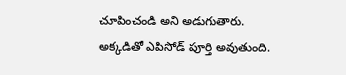చూపించండి అని అడుగుతారు. అక్కడితో ఎపిసోడ్ పూర్తి అవుతుంది.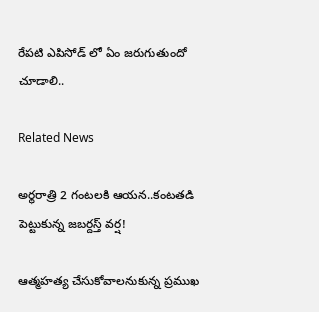రేపటి ఎపిసోడ్ లో ఏం జరుగుతుందో చూడాలి..

Related News

అర్థరాత్రి 2 గంటలకి ఆయన..కంటతడి పెట్టుకున్న జబర్దస్త్ వర్ష!

ఆత్మహత్య చేసుకోవాలనుకున్న ప్రముఖ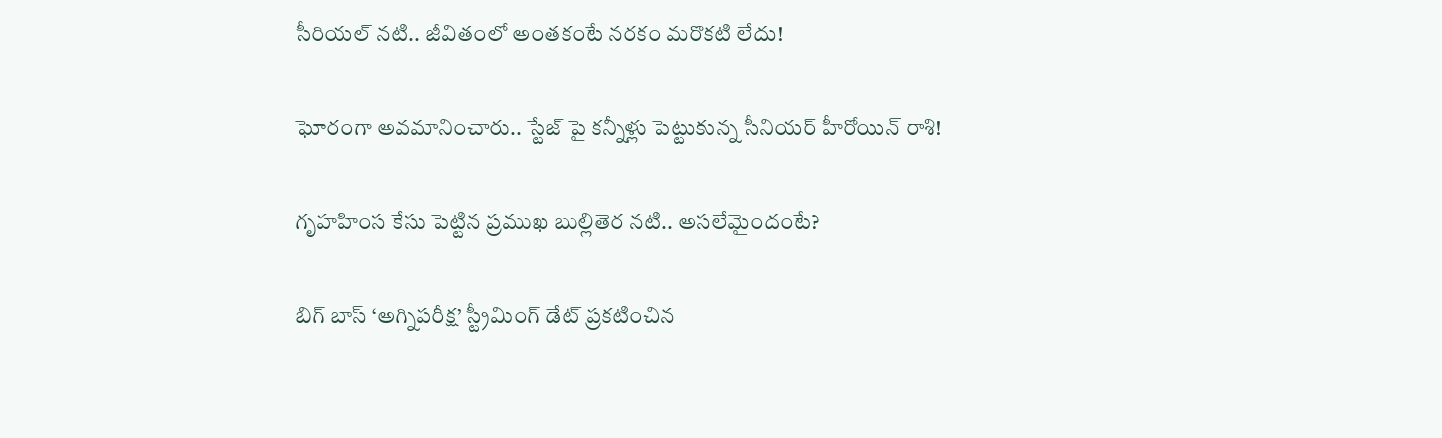సీరియల్ నటి.. జీవితంలో అంతకంటే నరకం మరొకటి లేదు!

ఘోరంగా అవమానించారు.. స్టేజ్ పై కన్నీళ్లు పెట్టుకున్న సీనియర్ హీరోయిన్ రాశి!

గృహహింస కేసు పెట్టిన ప్రముఖ బుల్లితెర నటి.. అసలేమైందంటే?

బిగ్ బాస్ ‘అగ్నిపరీక్ష’ స్ట్రీమింగ్ డేట్ ప్రకటించిన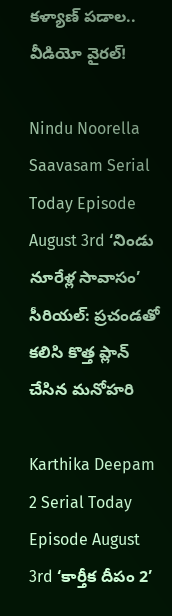కళ్యాణ్ పడాల.. వీడియో వైరల్!

Nindu Noorella Saavasam Serial Today Episode August 3rd ‘నిండు నూరేళ్ల సావాసం’ సీరియల్‌: ప్రచండతో కలిసి కొత్త ప్లాన్‌ చేసిన మనోహరి

Karthika Deepam 2 Serial Today Episode August 3rd ‘కార్తీక దీపం 2’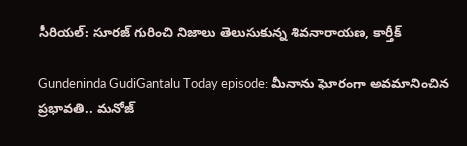సీరియల్‌: సూరజ్ గురించి నిజాలు తెలుసుకున్న శివనారాయణ, కార్తీక్

Gundeninda GudiGantalu Today episode: మీనాను ఘోరంగా అవమానించిన ప్రభావతి.. మనోజ్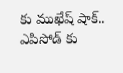కు ముఖేష్ షాక్.. ఎపిసోడ్ కు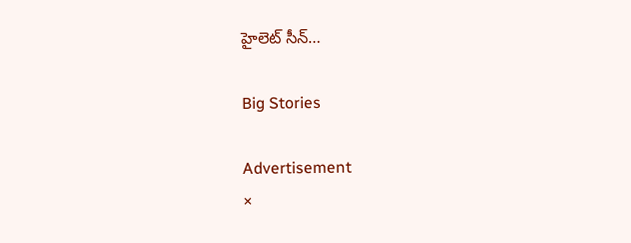హైలెట్ సీన్…

Big Stories

Advertisement
×